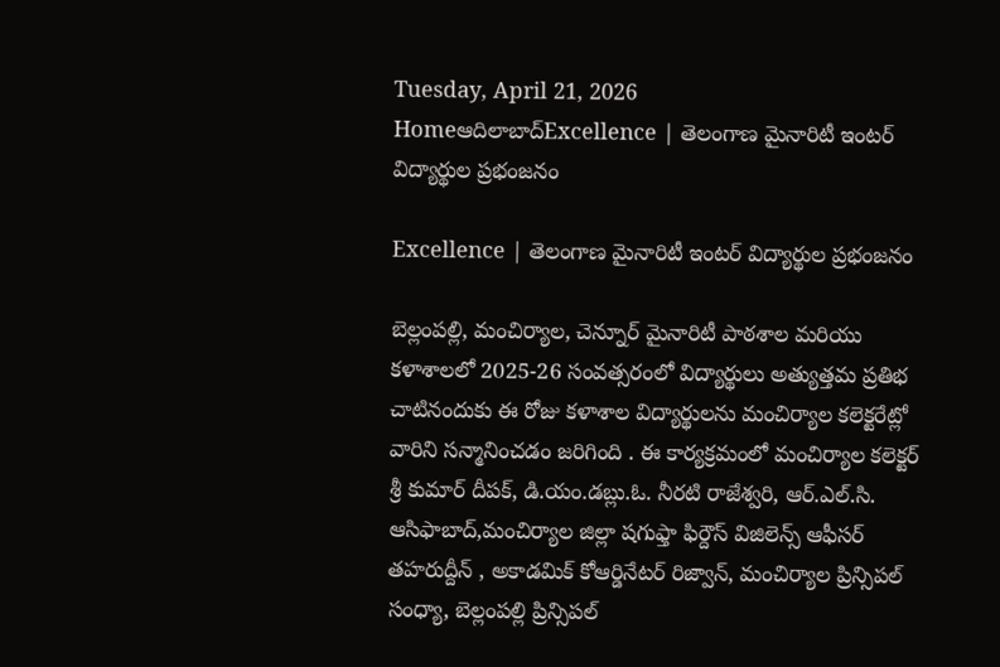Tuesday, April 21, 2026
Homeఆదిలాబాద్Excellence | తెలంగాణ మైనారిటీ ఇంటర్ విద్యార్థుల ప్రభంజనం

Excellence | తెలంగాణ మైనారిటీ ఇంటర్ విద్యార్థుల ప్రభంజనం

బెల్లంపల్లి, మంచిర్యాల, చెన్నూర్ మైనారిటీ పాఠశాల మరియు కళాశాలలో 2025-26 సంవత్సరంలో విద్యార్థులు అత్యుత్తమ ప్రతిభ చాటినందుకు ఈ రోజు కళాశాల విద్యార్థులను మంచిర్యాల కలెక్టరేట్లో వారిని సన్మానించడం జరిగింది . ఈ కార్యక్రమంలో మంచిర్యాల కలెక్టర్ శ్రీ కుమార్ దీపక్, డి.యం.డబ్లు.ఓ. నీరటి రాజేశ్వరి, ఆర్.ఎల్.సి. ఆసిఫాబాద్,మంచిర్యాల జిల్లా షగుఫ్తా ఫిర్దౌస్ విజిలెన్స్ ఆఫీసర్ తహరుద్దీన్ , అకాడమిక్ కోఆర్డినేటర్ రిజ్వాన్, మంచిర్యాల ప్రిన్సిపల్ సంధ్యా, బెల్లంపల్లి ప్రిన్సిపల్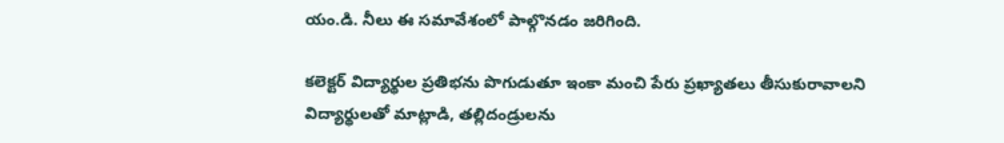యం.డి. నీలు ఈ సమావేశంలో పాల్గొనడం జరిగింది.

కలెక్టర్ విద్యార్థుల ప్రతిభను పొగుడుతూ ఇంకా మంచి పేరు ప్రఖ్యాతలు తీసుకురావాలని విద్యార్థులతో మాట్లాడి, తల్లిదండ్రులను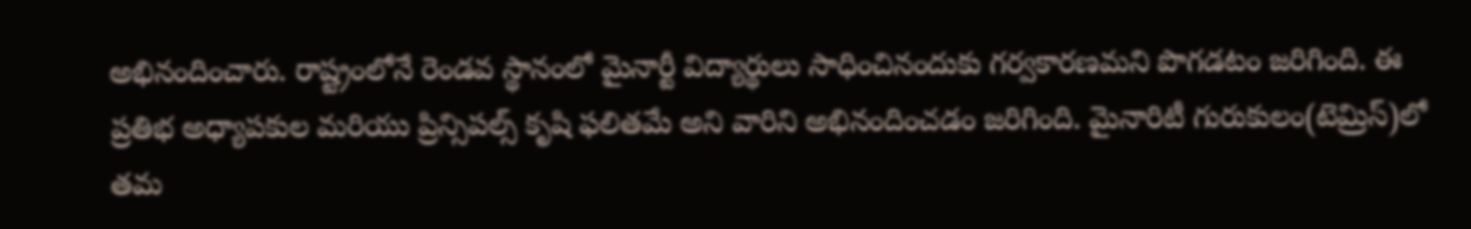అభినందించారు. రాష్ట్రంలోనే రెండవ స్థానంలో మైనార్టీ విద్యార్థులు సాధించినందుకు గర్వకారణమని పొగడటం జరిగింది. ఈ ప్రతిభ అధ్యాపకుల మరియు ప్రిన్సిపల్స్ కృషి ఫలితమే అని వారిని అభినందించడం జరిగింది. మైనారిటీ గురుకులం(టెమ్రిస్)లో తమ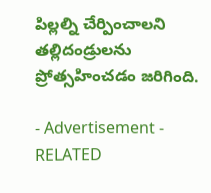పిల్లల్ని చేర్పించాలని తల్లిదండ్రులను ప్రోత్సహించడం జరిగింది.

- Advertisement -
RELATED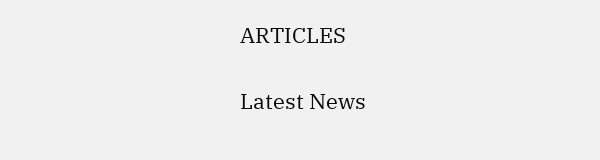ARTICLES

Latest News